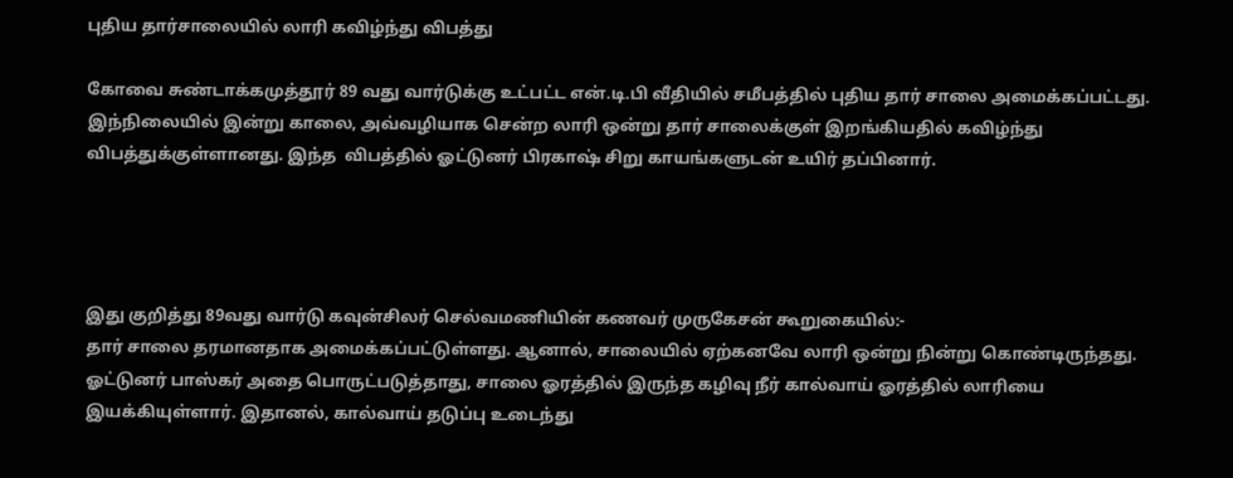புதிய தார்சாலையில் லாரி கவிழ்ந்து விபத்து

கோவை சுண்டாக்கமுத்தூர் 89 வது வார்டுக்கு உட்பட்ட என்.டி.பி வீதியில் சமீபத்தில் புதிய தார் சாலை அமைக்கப்பட்டது. இந்நிலையில் இன்று காலை, அவ்வழியாக சென்ற லாரி ஒன்று தார் சாலைக்குள் இறங்கியதில் கவிழ்ந்து விபத்துக்குள்ளானது. இந்த  விபத்தில் ஓட்டுனர் பிரகாஷ் சிறு காயங்களுடன் உயிர் தப்பினார்.




இது குறித்து 89வது வார்டு கவுன்சிலர் செல்வமணியின் கணவர் முருகேசன் கூறுகையில்:-
தார் சாலை தரமானதாக அமைக்கப்பட்டுள்ளது. ஆனால், சாலையில் ஏற்கனவே லாரி ஒன்று நின்று கொண்டிருந்தது. ஓட்டுனர் பாஸ்கர் அதை பொருட்படுத்தாது, சாலை ஓரத்தில் இருந்த கழிவு நீர் கால்வாய் ஓரத்தில் லாரியை இயக்கியுள்ளார். இதானல், கால்வாய் தடுப்பு உடைந்து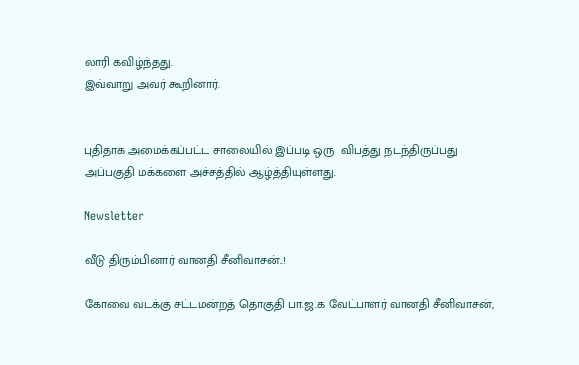லாரி கவிழ்ந்தது.
இவ்வாறு அவர் கூறினார்.


புதிதாக அமைக்கப்பட்ட சாலையில் இப்படி ஒரு  விபத்து நடந்திருப்பது அப்பகுதி மக்களை அச்சத்தில் ஆழ்த்தியுள்ளது.

Newsletter

வீடு திரும்பினார் வானதி சீனிவாசன்..!

கோவை வடக்கு சட்டமன்றத் தொகுதி பா.ஜ.க வேட்பாளர் வானதி சீனிவாசன்,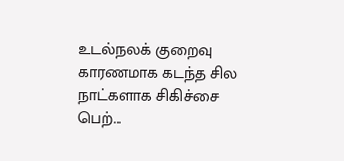உடல்நலக் குறைவு காரணமாக கடந்த சில நாட்களாக சிகிச்சை பெற்...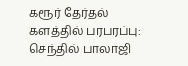கரூர் தேர்தல் களத்தில் பரபரப்பு: செந்தில் பாலாஜி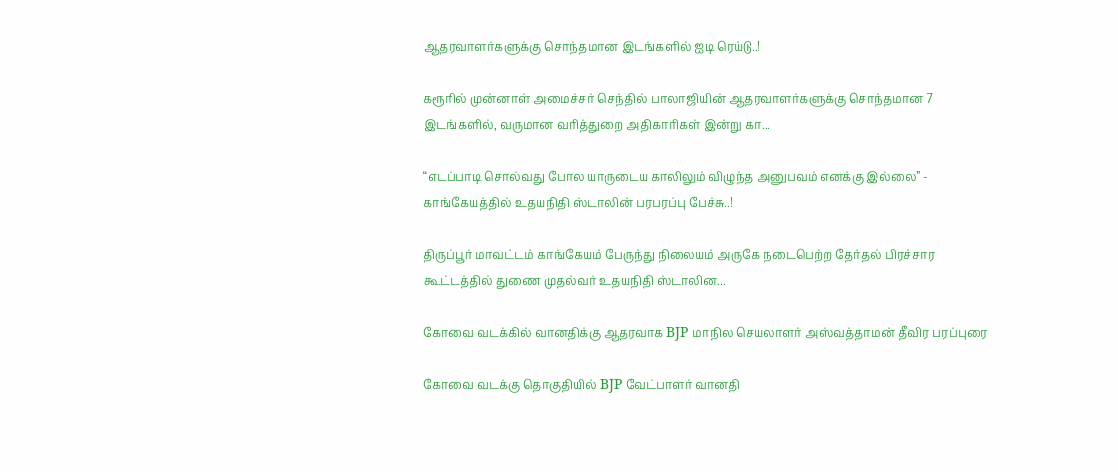ஆதரவாளர்களுக்கு சொந்தமான இடங்களில் ஐடி ரெய்டு..!

கரூரில் முன்னாள் அமைச்சர் செந்தில் பாலாஜியின் ஆதரவாளர்களுக்கு சொந்தமான 7 இடங்களில், வருமான வரித்துறை அதிகாரிகள் இன்று கா...

“எடப்பாடி சொல்வது போல யாருடைய காலிலும் விழுந்த அனுபவம் எனக்கு இல்லை” - காங்கேயத்தில் உதயநிதி ஸ்டாலின் பரபரப்பு பேச்சு..!

திருப்பூர் மாவட்டம் காங்கேயம் பேருந்து நிலையம் அருகே நடைபெற்ற தேர்தல் பிரச்சார கூட்டத்தில் துணை முதல்வர் உதயநிதி ஸ்டாலின...

கோவை வடக்கில் வானதிக்கு ஆதரவாக BJP மாநில செயலாளர் அஸ்வத்தாமன் தீவிர பரப்புரை

கோவை வடக்கு தொகுதியில் BJP வேட்பாளர் வானதி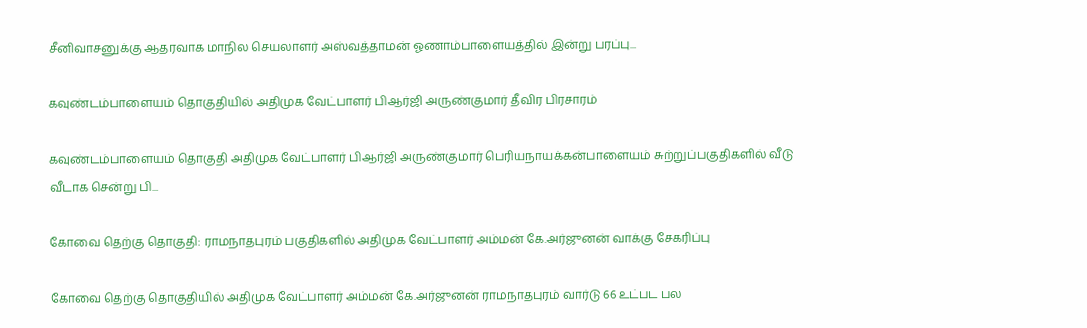சீனிவாசனுக்கு ஆதரவாக மாநில செயலாளர் அஸ்வத்தாமன் ஓணாம்பாளையத்தில் இன்று பரப்பு...

கவுண்டம்பாளையம் தொகுதியில் அதிமுக வேட்பாளர் பிஆர்ஜி அருண்குமார் தீவிர பிரசாரம்

கவுண்டம்பாளையம் தொகுதி அதிமுக வேட்பாளர் பிஆர்ஜி அருண்குமார் பெரியநாயக்கன்பாளையம் சுற்றுப்பகுதிகளில் வீடு வீடாக சென்று பி...

கோவை தெற்கு தொகுதி: ராமநாதபுரம் பகுதிகளில் அதிமுக வேட்பாளர் அம்மன் கே.அர்ஜுனன் வாக்கு சேகரிப்பு

கோவை தெற்கு தொகுதியில் அதிமுக வேட்பாளர் அம்மன் கே.அர்ஜுனன் ராமநாதபுரம் வார்டு 66 உட்பட பல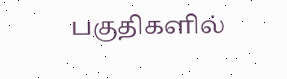பகுதிகளில்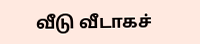வீடு வீடாகச்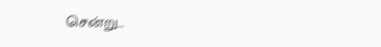சென்று...